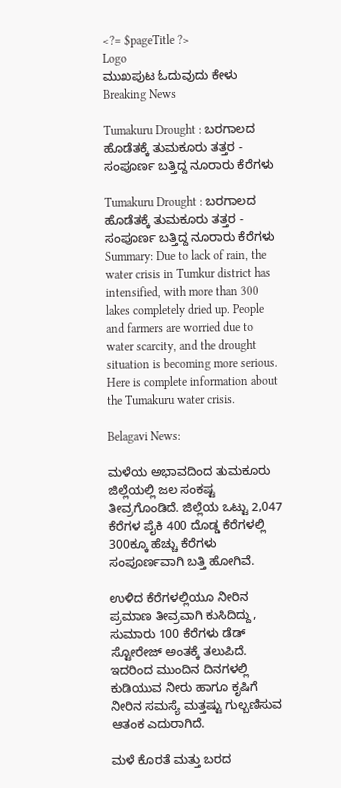<?= $pageTitle ?>
Logo
ಮುಖಪುಟ ಓದುವುದು ಕೇಳು
Breaking News

Tumakuru Drought : ಬರಗಾಲದ ಹೊಡೆತಕ್ಕೆ ತುಮಕೂರು ತತ್ತರ - ಸಂಪೂರ್ಣ ಬತ್ತಿದ್ದ ನೂರಾರು ಕೆರೆಗಳು

Tumakuru Drought : ಬರಗಾಲದ ಹೊಡೆತಕ್ಕೆ ತುಮಕೂರು ತತ್ತರ - ಸಂಪೂರ್ಣ ಬತ್ತಿದ್ದ ನೂರಾರು ಕೆರೆಗಳು
Summary: Due to lack of rain, the water crisis in Tumkur district has intensified, with more than 300 lakes completely dried up. People and farmers are worried due to water scarcity, and the drought situation is becoming more serious. Here is complete information about the Tumakuru water crisis.

Belagavi News:

ಮಳೆಯ ಅಭಾವದಿಂದ ತುಮಕೂರು ಜಿಲ್ಲೆಯಲ್ಲಿ ಜಲ ಸಂಕಷ್ಟ ತೀವ್ರಗೊಂಡಿದೆ. ಜಿಲ್ಲೆಯ ಒಟ್ಟು 2,047 ಕೆರೆಗಳ ಪೈಕಿ 400 ದೊಡ್ಡ ಕೆರೆಗಳಲ್ಲಿ 300ಕ್ಕೂ ಹೆಚ್ಚು ಕೆರೆಗಳು ಸಂಪೂರ್ಣವಾಗಿ ಬತ್ತಿ ಹೋಗಿವೆ.

ಉಳಿದ ಕೆರೆಗಳಲ್ಲಿಯೂ ನೀರಿನ ಪ್ರಮಾಣ ತೀವ್ರವಾಗಿ ಕುಸಿದಿದ್ದು, ಸುಮಾರು 100 ಕೆರೆಗಳು ಡೆಡ್ ಸ್ಟೋರೇಜ್ ಅಂತಕ್ಕೆ ತಲುಪಿದೆ. ಇದರಿಂದ ಮುಂದಿನ ದಿನಗಳಲ್ಲಿ ಕುಡಿಯುವ ನೀರು ಹಾಗೂ ಕೃಷಿಗೆ ನೀರಿನ ಸಮಸ್ಯೆ ಮತ್ತಷ್ಟು ಗುಲ್ಬಣಿಸುವ ಆತಂಕ ಎದುರಾಗಿದೆ.

ಮಳೆ ಕೊರತೆ ಮತ್ತು ಬರದ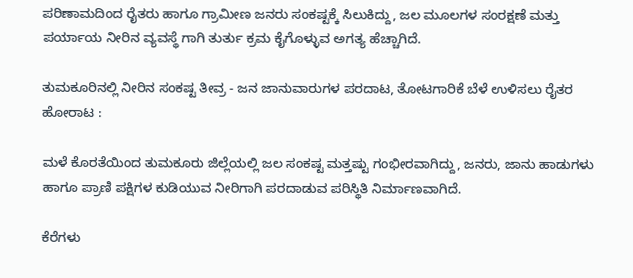ಪರಿಣಾಮದಿಂದ ರೈತರು ಹಾಗೂ ಗ್ರಾಮೀಣ ಜನರು ಸಂಕಷ್ಟಕ್ಕೆ ಸಿಲುಕಿದ್ದು, ಜಲ ಮೂಲಗಳ ಸಂರಕ್ಷಣೆ ಮತ್ತು ಪರ್ಯಾಯ ನೀರಿನ ವ್ಯವಸ್ಥೆ ಗಾಗಿ ತುರ್ತು ಕ್ರಮ ಕೈಗೊಳ್ಳುವ ಅಗತ್ಯ ಹೆಚ್ಚಾಗಿದೆ.

ತುಮಕೂರಿನಲ್ಲಿ ನೀರಿನ ಸಂಕಷ್ಟ ತೀವ್ರ - ಜನ ಜಾನುವಾರುಗಳ ಪರದಾಟ, ತೋಟಗಾರಿಕೆ ಬೆಳೆ ಉಳಿಸಲು ರೈತರ ಹೋರಾಟ :

ಮಳೆ ಕೊರತೆಯಿಂದ ತುಮಕೂರು ಜಿಲ್ಲೆಯಲ್ಲಿ ಜಲ ಸಂಕಷ್ಟ ಮತ್ತಷ್ಟು ಗಂಭೀರವಾಗಿದ್ದು, ಜನರು, ಜಾನು ಹಾಡುಗಳು ಹಾಗೂ ಪ್ರಾಣಿ ಪಕ್ಷಿಗಳ ಕುಡಿಯುವ ನೀರಿಗಾಗಿ ಪರದಾಡುವ ಪರಿಸ್ಥಿತಿ ನಿರ್ಮಾಣವಾಗಿದೆ.

ಕೆರೆಗಳು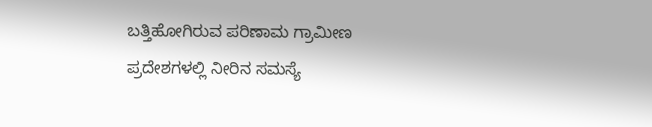ಬತ್ತಿಹೋಗಿರುವ ಪರಿಣಾಮ ಗ್ರಾಮೀಣ ಪ್ರದೇಶಗಳಲ್ಲಿ ನೀರಿನ ಸಮಸ್ಯೆ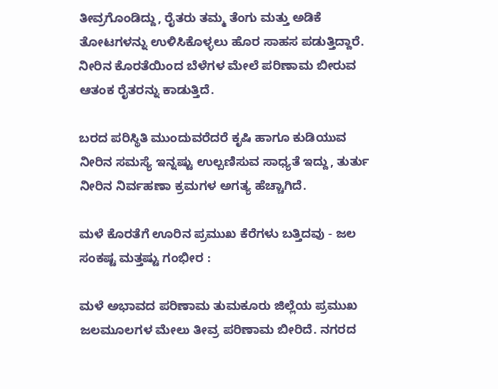ತೀವ್ರಗೊಂಡಿದ್ದು, ರೈತರು ತಮ್ಮ ತೆಂಗು ಮತ್ತು ಅಡಿಕೆ ತೋಟಗಳನ್ನು ಉಳಿಸಿಕೊಳ್ಳಲು ಹೊರ ಸಾಹಸ ಪಡುತ್ತಿದ್ದಾರೆ. ನೀರಿನ ಕೊರತೆಯಿಂದ ಬೆಳೆಗಳ ಮೇಲೆ ಪರಿಣಾಮ ಬೀರುವ ಆತಂಕ ರೈತರನ್ನು ಕಾಡುತ್ತಿದೆ.

ಬರದ ಪರಿಸ್ಥಿತಿ ಮುಂದುವರೆದರೆ ಕೃಷಿ ಹಾಗೂ ಕುಡಿಯುವ ನೀರಿನ ಸಮಸ್ಯೆ ಇನ್ನಷ್ಟು ಉಲ್ಬಣಿಸುವ ಸಾಧ್ಯತೆ ಇದ್ದು, ತುರ್ತು ನೀರಿನ ನಿರ್ವಹಣಾ ಕ್ರಮಗಳ ಅಗತ್ಯ ಹೆಚ್ಚಾಗಿದೆ.

ಮಳೆ ಕೊರತೆಗೆ ಊರಿನ ಪ್ರಮುಖ ಕೆರೆಗಳು ಬತ್ತಿದವು - ಜಲ ಸಂಕಷ್ಟ ಮತ್ತಷ್ಟು ಗಂಭೀರ :

ಮಳೆ ಅಭಾವದ ಪರಿಣಾಮ ತುಮಕೂರು ಜಿಲ್ಲೆಯ ಪ್ರಮುಖ ಜಲಮೂಲಗಳ ಮೇಲು ತೀವ್ರ ಪರಿಣಾಮ ಬೀರಿದೆ. ನಗರದ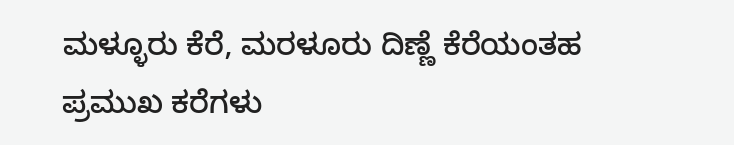ಮಳ್ಳೂರು ಕೆರೆ, ಮರಳೂರು ದಿಣ್ಣೆ ಕೆರೆಯಂತಹ ಪ್ರಮುಖ ಕರೆಗಳು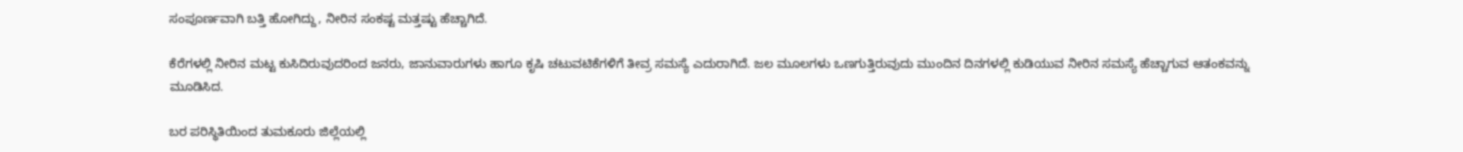ಸಂಪೂರ್ಣವಾಗಿ ಬತ್ತಿ ಹೋಗಿದ್ದು, ನೀರಿನ ಸಂಕಷ್ಟ ಮತ್ತಷ್ಟು ಹೆಚ್ಚಾಗಿದೆ.

ಕೆರೆಗಳಲ್ಲಿ ನೀರಿನ ಮಟ್ಟ ಕುಸಿದಿರುವುದರಿಂದ ಜನರು, ಜಾನುವಾರುಗಳು ಹಾಗೂ ಕೃಷಿ ಚಟುವಟಿಕೆಗಳಿಗೆ ತೀವ್ರ ಸಮಸ್ಯೆ ಎದುರಾಗಿದೆ. ಜಲ ಮೂಲಗಳು ಒಣಗುತ್ತಿರುವುದು ಮುಂದಿನ ದಿನಗಳಲ್ಲಿ ಕುಡಿಯುವ ನೀರಿನ ಸಮಸ್ಯೆ ಹೆಚ್ಚಾಗುವ ಆತಂಕವನ್ನು ಮೂಡಿಸಿದ.

ಬರ ಪರಿಸ್ಥಿತಿಯಿಂದ ತುಮಕೂರು ಜಿಲ್ಲೆಯಲ್ಲಿ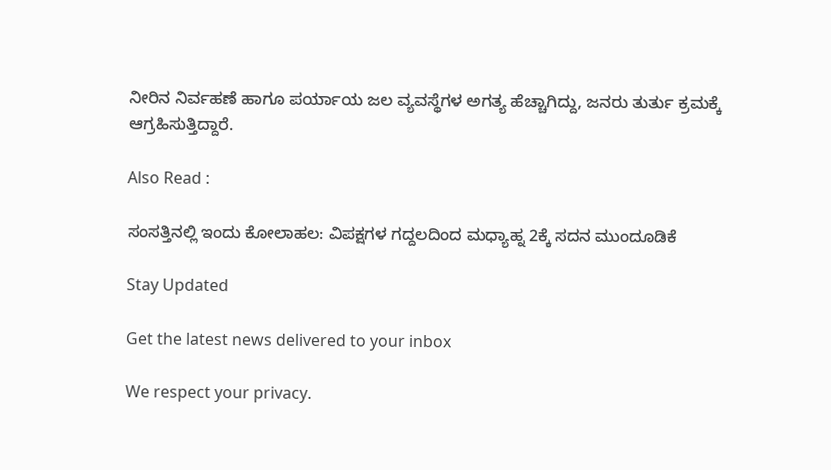ನೀರಿನ ನಿರ್ವಹಣೆ ಹಾಗೂ ಪರ್ಯಾಯ ಜಲ ವ್ಯವಸ್ಥೆಗಳ ಅಗತ್ಯ ಹೆಚ್ಚಾಗಿದ್ದು, ಜನರು ತುರ್ತು ಕ್ರಮಕ್ಕೆ ಆಗ್ರಹಿಸುತ್ತಿದ್ದಾರೆ.

Also Read :

ಸಂಸತ್ತಿನಲ್ಲಿ ಇಂದು ಕೋಲಾಹಲ: ವಿಪಕ್ಷಗಳ ಗದ್ದಲದಿಂದ ಮಧ್ಯಾಹ್ನ 2ಕ್ಕೆ ಸದನ ಮುಂದೂಡಿಕೆ

Stay Updated

Get the latest news delivered to your inbox

We respect your privacy.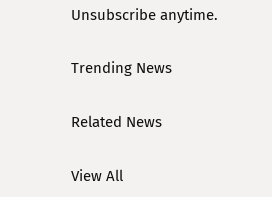Unsubscribe anytime.

Trending News

Related News

View All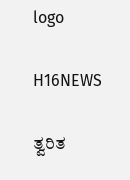logo

H16NEWS

ತ್ವರಿತ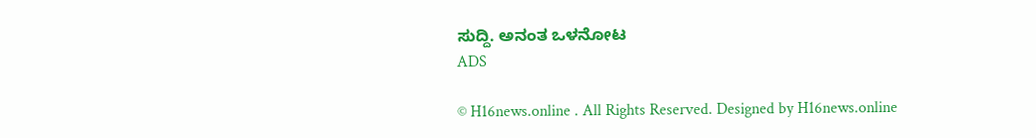ಸುದ್ದಿ. ಅನಂತ ಒಳನೋಟ
ADS

© H16news.online . All Rights Reserved. Designed by H16news.online